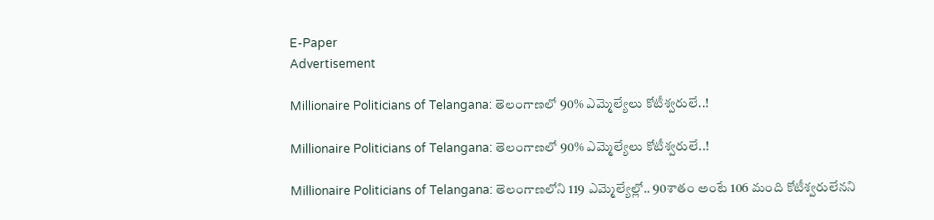E-Paper
Advertisement

Millionaire Politicians of Telangana: తెలంగాణలో 90% ఎమ్మెల్యేలు కోటీశ్వరులే..!

Millionaire Politicians of Telangana: తెలంగాణలో 90% ఎమ్మెల్యేలు కోటీశ్వరులే..!

Millionaire Politicians of Telangana: తెలంగాణలోని 119 ఎమ్మెల్యేల్లో.. 90శాతం అంటే 106 మంది కోటీశ్వరులేనని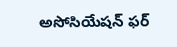అసోసియేషన్‌ ఫర్‌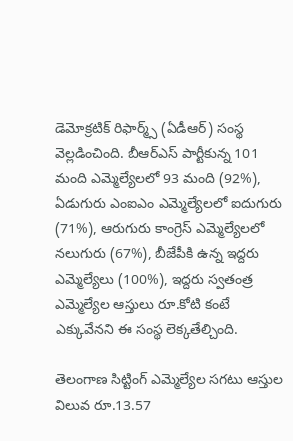డెమోక్రటిక్‌ రిఫార్మ్స్‌ (ఏడీఆర్‌) సంస్థ వెల్లడించింది. బీఆర్‌ఎస్‌ పార్టీకున్న 101 మంది ఎమ్మెల్యేలలో 93 మంది (92%), ఏడుగురు ఎంఐఎం ఎమ్మెల్యేలలో ఐదుగురు (71%), ఆరుగురు కాంగ్రెస్‌ ఎమ్మెల్యేలలో నలుగురు (67%), బీజేపీకి ఉన్న ఇద్దరు ఎమ్మెల్యేలు (100%), ఇద్దరు స్వతంత్ర ఎమ్మెల్యేల ఆస్తులు రూ.కోటి కంటే ఎక్కువేనని ఈ సంస్థ లెక్కతేల్చింది.

తెలంగాణ సిట్టింగ్‌ ఎమ్మెల్యేల సగటు ఆస్తుల విలువ రూ.13.57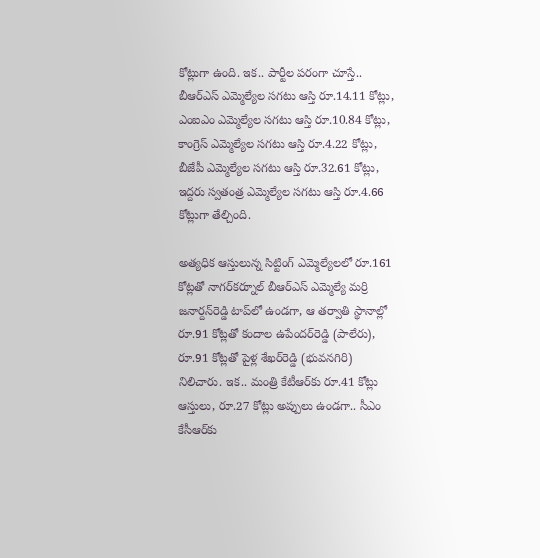కోట్లుగా ఉంది. ఇక.. పార్టీల పరంగా చూస్తే.. బీఆర్‌ఎస్‌ ఎమ్మెల్యేల సగటు ఆస్తి రూ.14.11 కోట్లు, ఎంఐఎం ఎమ్మెల్యేల సగటు ఆస్తి రూ.10.84 కోట్లు, కాంగ్రెస్‌ ఎమ్మెల్యేల సగటు ఆస్తి రూ.4.22 కోట్లు, బీజేపీ ఎమ్మెల్యేల సగటు ఆస్తి రూ.32.61 కోట్లు, ఇద్దరు స్వతంత్ర ఎమ్మెల్యేల సగటు ఆస్తి రూ.4.66 కోట్లుగా తేల్చింది.

అత్యధిక ఆస్తులున్న సిట్టింగ్‌ ఎమ్మెల్యేలలో రూ.161 కోట్లతో నాగర్‌కర్నూల్‌ బీఆర్‌ఎస్‌ ఎమ్మెల్యే మర్రి జనార్దన్‌రెడ్డి టాప్‌లో ఉండగా, ఆ తర్వాతి స్థానాల్లో రూ.91 కోట్లతో కందాల ఉపేందర్‌రెడ్డి (పాలేరు), రూ.91 కోట్లతో పైళ్ల శేఖర్‌రెడ్డి (భువనగిరి) నిలిచారు. ఇక.. మంత్రి కేటీఆర్‌కు రూ.41 కోట్లు ఆస్తులు, రూ.27 కోట్లు అప్పులు ఉండగా.. సీఎం కేసీఆర్‌కు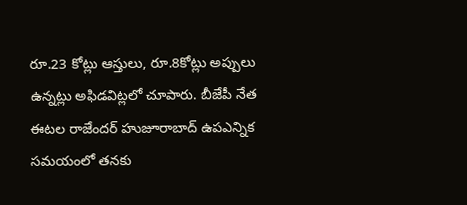రూ.23 కోట్లు ఆస్తులు, రూ.8కోట్లు అప్పులు ఉన్నట్లు అఫిడవిట్లలో చూపారు. బీజేపీ నేత ఈటల రాజేందర్‌ హుజూరాబాద్‌ ఉపఎన్నిక సమయంలో తనకు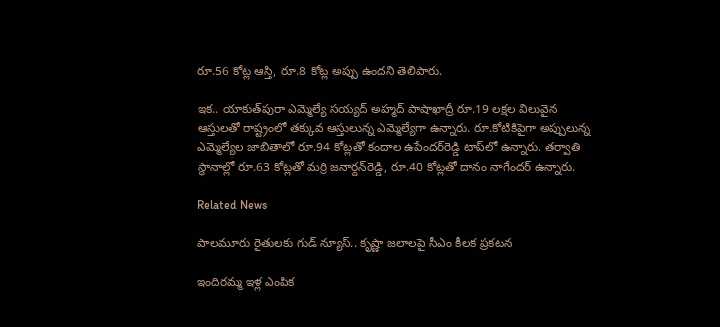రూ.56 కోట్ల ఆస్తి, రూ.8 కోట్ల అప్పు ఉందని తెలిపారు.

ఇక.. యాకుత్‌పురా ఎమ్మెల్యే సయ్యద్‌ అహ్మద్‌ పాషాఖాద్రీ రూ.19 లక్షల విలువైన ఆస్తులతో రాష్ట్రంలో తక్కువ ఆస్తులున్న ఎమ్మెల్యేగా ఉన్నారు. రూ.కోటికిపైగా అప్పులున్న ఎమ్మెల్యేల జాబితాలో రూ.94 కోట్లతో కందాల ఉపేందర్‌రెడ్డి టాప్‌లో ఉన్నారు. తర్వాతి స్థానాల్లో రూ.63 కోట్లతో మర్రి జనార్దన్‌రెడ్డి, రూ.40 కోట్లతో దానం నాగేందర్‌ ఉన్నారు.

Related News

పాలమూరు రైతులకు గుడ్ న్యూస్.. కృష్ణా జలాలపై సీఎం కీలక ప్రకటన

ఇందిరమ్మ ఇళ్ల ఎంపిక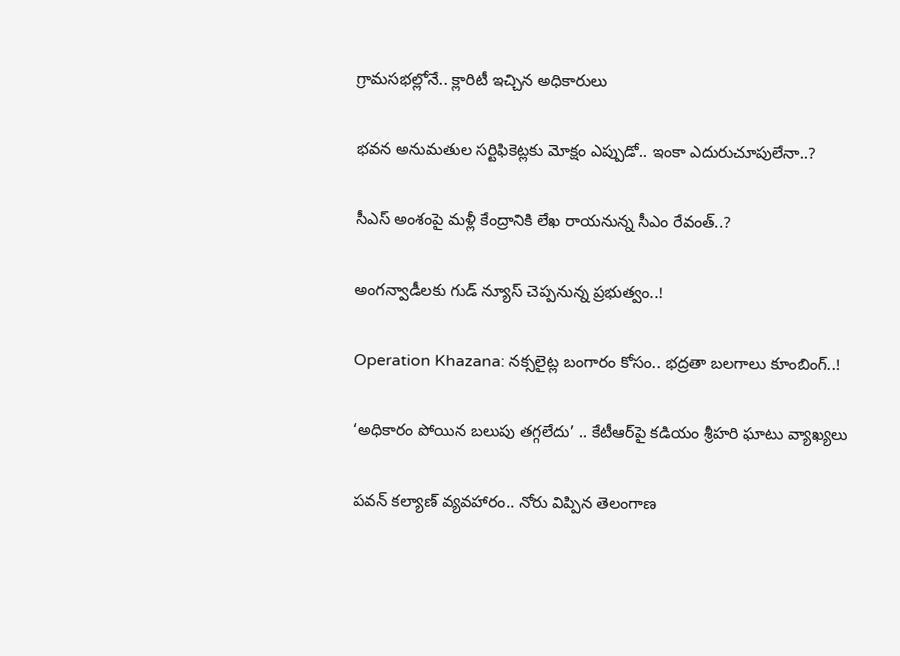గ్రామసభల్లోనే.. క్లారిటీ ఇచ్చిన అధికారులు

భవన అనుమతుల సర్టిఫికెట్లకు మోక్షం ఎప్పుడో.. ఇంకా ఎదురుచూపులేనా..?

సీఎస్ అంశంపై మళ్లీ కేంద్రానికి లేఖ రాయనున్న సీఎం రేవంత్..?

అంగన్వాడీలకు గుడ్ న్యూస్ చెప్పనున్న ప్రభుత్వం..!

Operation Khazana: నక్సలైట్ల బంగారం కోసం.. భద్రతా బలగాలు కూంబింగ్..!

‘అధికారం పోయిన బలుపు తగ్గలేదు’ .. కేటీఆర్‌పై కడియం శ్రీహరి ఘాటు వ్యాఖ్యలు

పవన్ కల్యాణ్ వ్యవహారం.. నోరు విప్పిన తెలంగాణ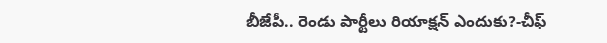బీజేపీ.. రెండు పార్టీలు రియాక్షన్ ఎందుకు?-చీఫ్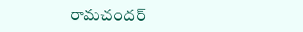రామచందర్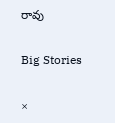రావు

Big Stories

×